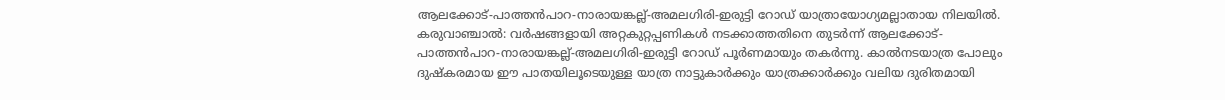ആലക്കോട്-പാത്തൻപാറ-നാരായങ്കല്ല്-അമലഗിരി-ഇരുട്ടി റോഡ് യാത്രായോഗ്യമല്ലാതായ നിലയിൽ.
കരുവാഞ്ചാൽ: വർഷങ്ങളായി അറ്റകുറ്റപ്പണികൾ നടക്കാത്തതിനെ തുടർന്ന് ആലക്കോട്-പാത്തൻപാറ-നാരായങ്കല്ല്-അമലഗിരി-ഇരുട്ടി റോഡ് പൂർണമായും തകർന്നു. കാൽനടയാത്ര പോലും ദുഷ്കരമായ ഈ പാതയിലൂടെയുള്ള യാത്ര നാട്ടുകാർക്കും യാത്രക്കാർക്കും വലിയ ദുരിതമായി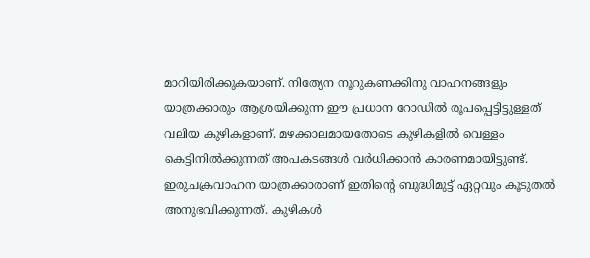മാറിയിരിക്കുകയാണ്. നിത്യേന നൂറുകണക്കിനു വാഹനങ്ങളും യാത്രക്കാരും ആശ്രയിക്കുന്ന ഈ പ്രധാന റോഡിൽ രൂപപ്പെട്ടിട്ടുള്ളത് വലിയ കുഴികളാണ്. മഴക്കാലമായതോടെ കുഴികളിൽ വെള്ളം കെട്ടിനിൽക്കുന്നത് അപകടങ്ങൾ വർധിക്കാൻ കാരണമായിട്ടുണ്ട്. ഇരുചക്രവാഹന യാത്രക്കാരാണ് ഇതിന്റെ ബുദ്ധിമുട്ട് ഏറ്റവും കൂടുതൽ അനുഭവിക്കുന്നത്. കുഴികൾ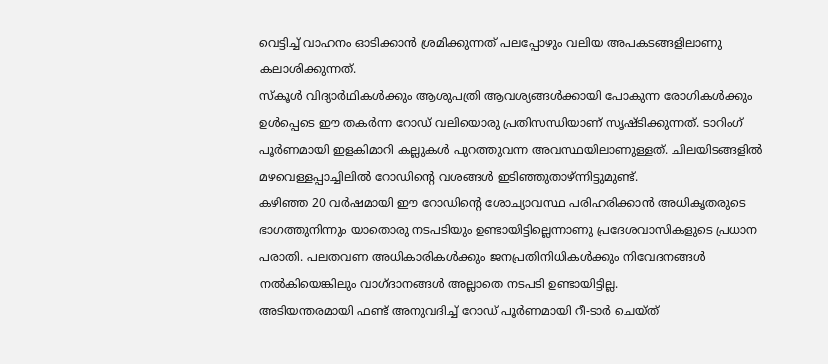വെട്ടിച്ച് വാഹനം ഓടിക്കാൻ ശ്രമിക്കുന്നത് പലപ്പോഴും വലിയ അപകടങ്ങളിലാണു കലാശിക്കുന്നത്.
സ്കൂൾ വിദ്യാർഥികൾക്കും ആശുപത്രി ആവശ്യങ്ങൾക്കായി പോകുന്ന രോഗികൾക്കും ഉൾപ്പെടെ ഈ തകർന്ന റോഡ് വലിയൊരു പ്രതിസന്ധിയാണ് സൃഷ്ടിക്കുന്നത്. ടാറിംഗ് പൂർണമായി ഇളകിമാറി കല്ലുകൾ പുറത്തുവന്ന അവസ്ഥയിലാണുള്ളത്. ചിലയിടങ്ങളിൽ മഴവെള്ളപ്പാച്ചിലിൽ റോഡിന്റെ വശങ്ങൾ ഇടിഞ്ഞുതാഴ്ന്നിട്ടുമുണ്ട്.
കഴിഞ്ഞ 20 വർഷമായി ഈ റോഡിന്റെ ശോച്യാവസ്ഥ പരിഹരിക്കാൻ അധികൃതരുടെ ഭാഗത്തുനിന്നും യാതൊരു നടപടിയും ഉണ്ടായിട്ടില്ലെന്നാണു പ്രദേശവാസികളുടെ പ്രധാന പരാതി. പലതവണ അധികാരികൾക്കും ജനപ്രതിനിധികൾക്കും നിവേദനങ്ങൾ നൽകിയെങ്കിലും വാഗ്ദാനങ്ങൾ അല്ലാതെ നടപടി ഉണ്ടായിട്ടില്ല.
അടിയന്തരമായി ഫണ്ട് അനുവദിച്ച് റോഡ് പൂർണമായി റീ-ടാർ ചെയ്ത്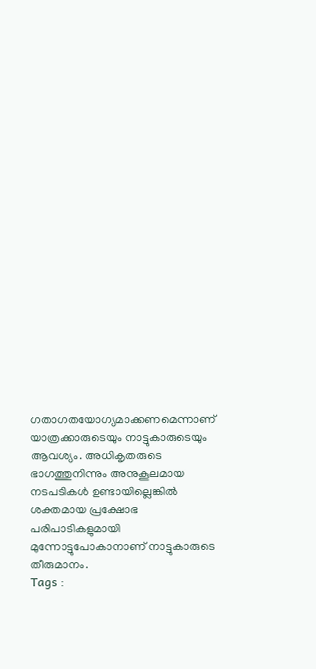ഗതാഗതയോഗ്യമാക്കണമെന്നാണ് യാത്രക്കാരുടെയും നാട്ടുകാരുടെയും ആവശ്യം. അധികൃതരുടെ ഭാഗത്തുനിന്നും അനുകൂലമായ നടപടികൾ ഉണ്ടായില്ലെങ്കിൽ ശക്തമായ പ്രക്ഷോഭ പരിപാടികളുമായി മുന്നോട്ടുപോകാനാണ് നാട്ടുകാരുടെ തീരുമാനം.
Tags :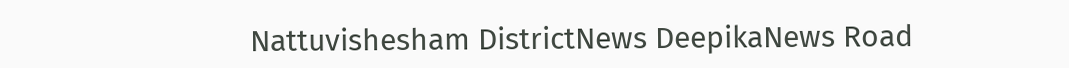Nattuvishesham DistrictNews DeepikaNews Road